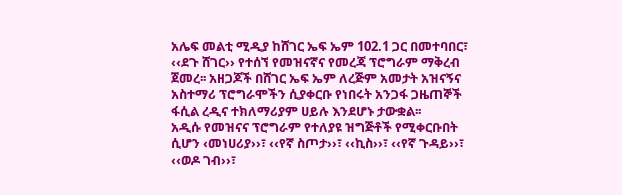አሌፍ መልቲ ሚዲያ ከሸገር ኤፍ ኤም 102.1 ጋር በመተባበር፣ ‹‹ደጉ ሸገር›› የተሰኘ የመዝናኛና የመረጃ ፕሮግራም ማቅረብ ጀመረ፡፡ አዘጋጆች በሸገር ኤፍ ኤም ለረጅም አመታት አዝናኝና አስተማሪ ፕሮግራሞችን ሲያቀርቡ የነበሩት አንጋፋ ጋዜጠኞች ፋሲል ረዲና ተክለማሪያም ሀይሉ እንደሆኑ ታውቋል፡፡
አዲሱ የመዝናና ፕሮግራም የተለያዩ ዝግጅቶች የሚቀርቡበት ሲሆን ‹መነሀሪያ››፣ ‹‹የኛ ስጦታ››፣ ‹‹ኪስ››፣ ‹‹የኛ ጉዳይ››፣ ‹‹ወዶ ገብ››፣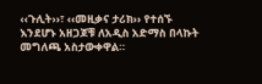‹‹ጉሊት››፣ ‹‹መዚቃና ታሪክ›› የተሰኙ እንደሆኑ አዘጋጆቹ ለአዲስ አድማስ በላኩት መግለጫ አስታውቀዋል።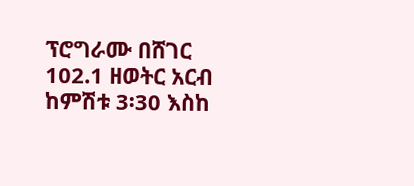ፕሮግራሙ በሸገር 102.1 ዘወትር አርብ ከምሽቱ 3፡30 እስከ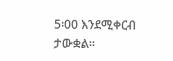5፡00 እንደሚቀርብ ታውቋል፡፡